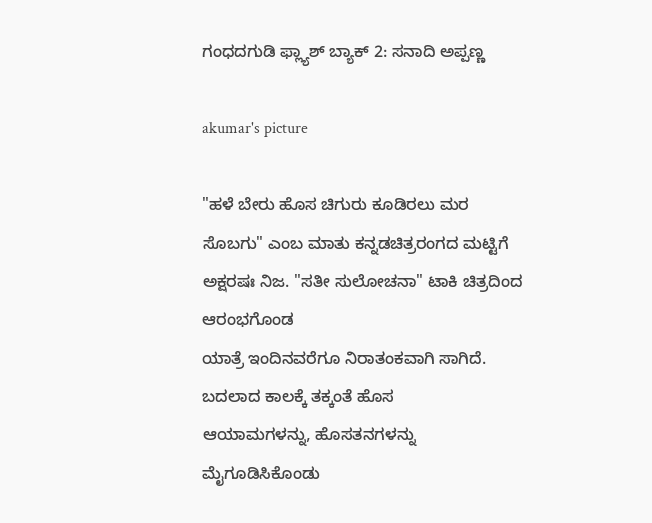ಗಂಧದಗುಡಿ ಫ್ಲ್ಯಾಶ್ ಬ್ಯಾಕ್ 2: ಸನಾದಿ ಅಪ್ಪಣ್ಣ

akumar's picture

"ಹಳೆ ಬೇರು ಹೊಸ ಚಿಗುರು ಕೂಡಿರಲು ಮರ ಸೊಬಗು" ಎಂಬ ಮಾತು ಕನ್ನಡಚಿತ್ರರಂಗದ ಮಟ್ಟಿಗೆ ಅಕ್ಷರಷಃ ನಿಜ. "ಸತೀ ಸುಲೋಚನಾ" ಟಾಕಿ ಚಿತ್ರದಿಂದ ಆರಂಭಗೊಂಡ
ಯಾತ್ರೆ ಇಂದಿನವರೆಗೂ ನಿರಾತಂಕವಾಗಿ ಸಾಗಿದೆ. ಬದಲಾದ ಕಾಲಕ್ಕೆ ತಕ್ಕಂತೆ ಹೊಸ
ಆಯಾಮಗಳನ್ನು, ಹೊಸತನಗಳನ್ನು ಮೈಗೂಡಿಸಿಕೊಂಡು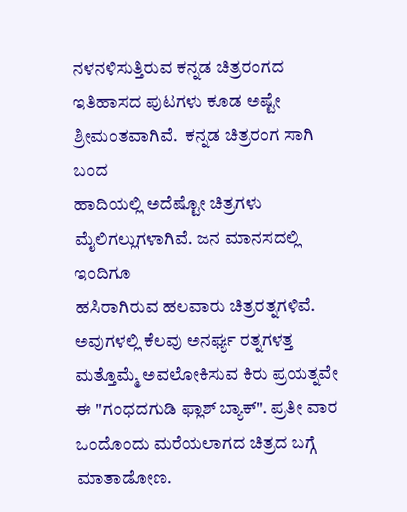ನಳನಳಿಸುತ್ತಿರುವ ಕನ್ನಡ ಚಿತ್ರರಂಗದ
ಇತಿಹಾಸದ ಪುಟಗಳು ಕೂಡ ಅಷ್ಟೇ ಶ್ರೀಮಂತವಾಗಿವೆ.  ಕನ್ನಡ ಚಿತ್ರರಂಗ ಸಾಗಿ ಬಂದ
ಹಾದಿಯಲ್ಲಿ ಅದೆಷ್ಟೋ ಚಿತ್ರಗಳು ಮೈಲಿಗಲ್ಲುಗಳಾಗಿವೆ. ಜನ ಮಾನಸದಲ್ಲಿ ಇಂದಿಗೂ
ಹಸಿರಾಗಿರುವ ಹಲವಾರು ಚಿತ್ರರತ್ನಗಳಿವೆ. ಅವುಗಳಲ್ಲಿ ಕೆಲವು ಅನರ್ಘ್ಯ ರತ್ನಗಳತ್ತ
ಮತ್ತೊಮ್ಮೆ ಅವಲೋಕಿಸುವ ಕಿರು ಪ್ರಯತ್ನವೇ ಈ "ಗಂಧದಗುಡಿ ಫ್ಲಾಶ್ ಬ್ಯಾಕ್". ಪ್ರತೀ ವಾರ ಒಂದೊಂದು ಮರೆಯಲಾಗದ ಚಿತ್ರದ ಬಗ್ಗೆ ಮಾತಾಡೋಣ.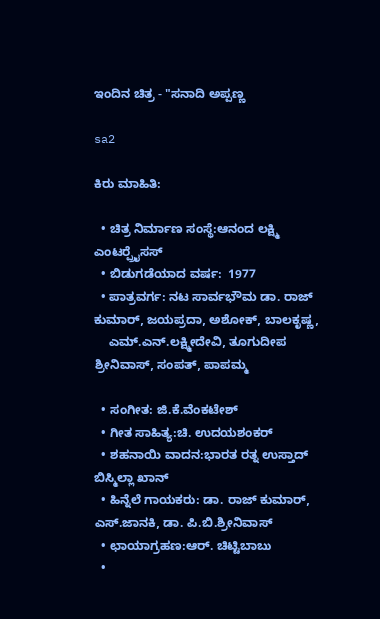ಇಂದಿನ ಚಿತ್ರ - "ಸನಾದಿ ಅಪ್ಪಣ್ಣ

sa2

ಕಿರು ಮಾಹಿತಿ:

  • ಚಿತ್ರ ನಿರ್ಮಾಣ ಸಂಸ್ಥೆ:ಆನಂದ ಲಕ್ಷ್ಮಿ ಎಂಟರ್‍ಪ್ರೈಸಸ್
  • ಬಿಡುಗಡೆಯಾದ ವರ್ಷ:  1977
  • ಪಾತ್ರವರ್ಗ: ನಟ ಸಾರ್ವಭೌಮ ಡಾ. ರಾಜ್ ಕುಮಾರ್, ಜಯಪ್ರದಾ, ಅಶೋಕ್, ಬಾಲಕೃಷ್ಣ,
    ಎಮ್.ಎನ್.ಲಕ್ಷ್ಮೀದೇವಿ, ತೂಗುದೀಪ ಶ್ರೀನಿವಾಸ್, ಸಂಪತ್, ಪಾಪಮ್ಮ

  • ಸಂಗೀತ: ಜಿ.ಕೆ.ವೆಂಕಟೇಶ್
  • ಗೀತ ಸಾಹಿತ್ಯ:ಚಿ. ಉದಯಶಂಕರ್
  • ಶಹನಾಯಿ ವಾದನ:ಭಾರತ ರತ್ನ ಉಸ್ತಾದ್ ಬಿಸ್ಮಿಲ್ಲಾ ಖಾನ್
  • ಹಿನ್ನೆಲೆ ಗಾಯಕರು: ಡಾ. ರಾಜ್ ಕುಮಾರ್, ಎಸ್.ಜಾನಕಿ, ಡಾ. ಪಿ.ಬಿ.ಶ್ರೀನಿವಾಸ್
  • ಛಾಯಾಗ್ರಹಣ:ಆರ್. ಚಿಟ್ಟಿಬಾಬು
  •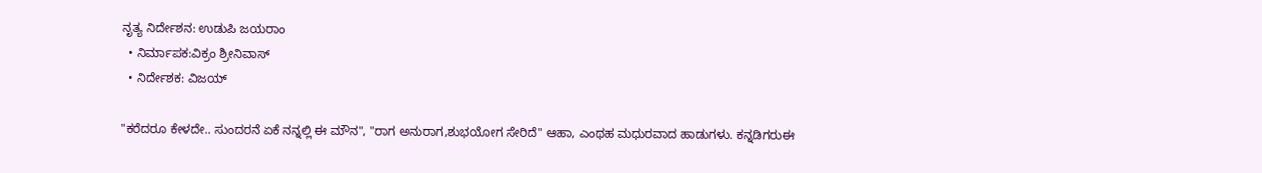ನೃತ್ಯ ನಿರ್ದೇಶನ: ಉಡುಪಿ ಜಯರಾಂ
  • ನಿರ್ಮಾಪಕ:ವಿಕ್ರಂ ಶ್ರೀನಿವಾಸ್
  • ನಿರ್ದೇಶಕ: ವಿಜಯ್

"ಕರೆದರೂ ಕೇಳದೇ.. ಸುಂದರನೆ ಏಕೆ ನನ್ನಲ್ಲಿ ಈ ಮೌನ", "ರಾಗ ಅನುರಾಗ,ಶುಭಯೋಗ ಸೇರಿದೆ" ಆಹಾ, ಎಂಥಹ ಮಧುರವಾದ ಹಾಡುಗಳು. ಕನ್ನಡಿಗರುಈ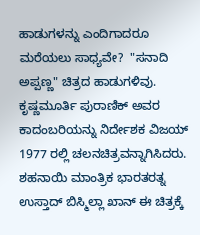ಹಾಡುಗಳನ್ನು ಎಂದಿಗಾದರೂ ಮರೆಯಲು ಸಾಧ್ಯವೇ?  "ಸನಾದಿ ಅಪ್ಪಣ್ಣ" ಚಿತ್ರದ ಹಾಡುಗಳಿವು. ಕೃಷ್ಣಮೂರ್ತಿ ಪುರಾಣಿಕ್ ಅವರ ಕಾದಂಬರಿಯನ್ನು ನಿರ್ದೇಶಕ ವಿಜಯ್ 1977 ರಲ್ಲಿ ಚಲನಚಿತ್ರವನ್ನಾಗಿಸಿದರು. ಶಹನಾಯಿ ಮಾಂತ್ರಿಕ ಭಾರತರತ್ನ ಉಸ್ತಾದ್ ಬಿಸ್ಮಿಲ್ಲಾ ಖಾನ್ ಈ ಚಿತ್ರಕ್ಕೆ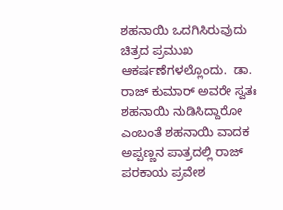ಶಹನಾಯಿ ಒದಗಿಸಿರುವುದು ಚಿತ್ರದ ಪ್ರಮುಖ ಆಕರ್ಷಣೆಗಳಲ್ಲೊಂದು.  ಡಾ. ರಾಜ್ ಕುಮಾರ್ ಅವರೇ ಸ್ವತಃ ಶಹನಾಯಿ ನುಡಿಸಿದ್ದಾರೋ ಎಂಬಂತೆ ಶಹನಾಯಿ ವಾದಕ ಅಪ್ಪಣ್ಣನ ಪಾತ್ರದಲ್ಲಿ ರಾಜ್ ಪರಕಾಯ ಪ್ರವೇಶ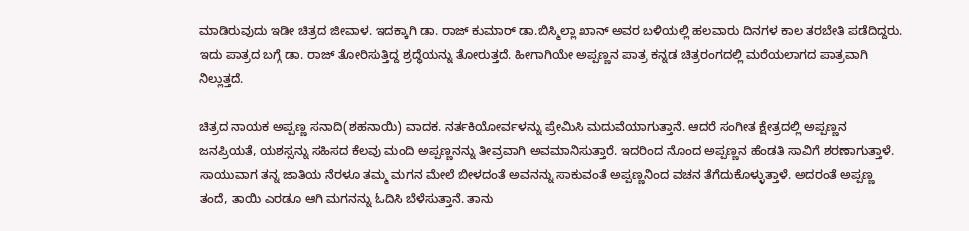ಮಾಡಿರುವುದು ಇಡೀ ಚಿತ್ರದ ಜೀವಾಳ. ಇದಕ್ಕಾಗಿ ಡಾ. ರಾಜ್ ಕುಮಾರ್ ಡಾ.ಬಿಸ್ಮಿಲ್ಲಾ ಖಾನ್ ಅವರ ಬಳಿಯಲ್ಲಿ ಹಲವಾರು ದಿನಗಳ ಕಾಲ ತರಬೇತಿ ಪಡೆದಿದ್ದರು. ಇದು ಪಾತ್ರದ ಬಗ್ಗೆ ಡಾ. ರಾಜ್ ತೋರಿಸುತ್ತಿದ್ದ ಶ್ರದ್ಧೆಯನ್ನು ತೋರುತ್ತದೆ. ಹೀಗಾಗಿಯೇ ಅಪ್ಪಣ್ಣನ ಪಾತ್ರ ಕನ್ನಡ ಚಿತ್ರರಂಗದಲ್ಲಿ ಮರೆಯಲಾಗದ ಪಾತ್ರವಾಗಿ ನಿಲ್ಲುತ್ತದೆ.

ಚಿತ್ರದ ನಾಯಕ ಅಪ್ಪಣ್ಣ ಸನಾದಿ(ಶಹನಾಯಿ) ವಾದಕ. ನರ್ತಕಿಯೋರ್ವಳನ್ನು ಪ್ರೇಮಿಸಿ ಮದುವೆಯಾಗುತ್ತಾನೆ. ಆದರೆ ಸಂಗೀತ ಕ್ಷೇತ್ರದಲ್ಲಿ ಅಪ್ಪಣ್ಣನ ಜನಪ್ರಿಯತೆ, ಯಶಸ್ಸನ್ನು ಸಹಿಸದ ಕೆಲವು ಮಂದಿ ಅಪ್ಪಣ್ಣನನ್ನು ತೀವ್ರವಾಗಿ ಅವಮಾನಿಸುತ್ತಾರೆ. ಇದರಿಂದ ನೊಂದ ಅಪ್ಪಣ್ಣನ ಹೆಂಡತಿ ಸಾವಿಗೆ ಶರಣಾಗುತ್ತಾಳೆ. ಸಾಯುವಾಗ ತನ್ನ ಜಾತಿಯ ನೆರಳೂ ತಮ್ಮ ಮಗನ ಮೇಲೆ ಬೀಳದಂತೆ ಅವನನ್ನು ಸಾಕುವಂತೆ ಅಪ್ಪಣ್ಣನಿಂದ ವಚನ ತೆಗೆದುಕೊಳ್ಳುತ್ತಾಳೆ. ಅದರಂತೆ ಅಪ್ಪಣ್ಣ ತಂದೆ, ತಾಯಿ ಎರಡೂ ಆಗಿ ಮಗನನ್ನು ಓದಿಸಿ ಬೆಳೆಸುತ್ತಾನೆ. ತಾನು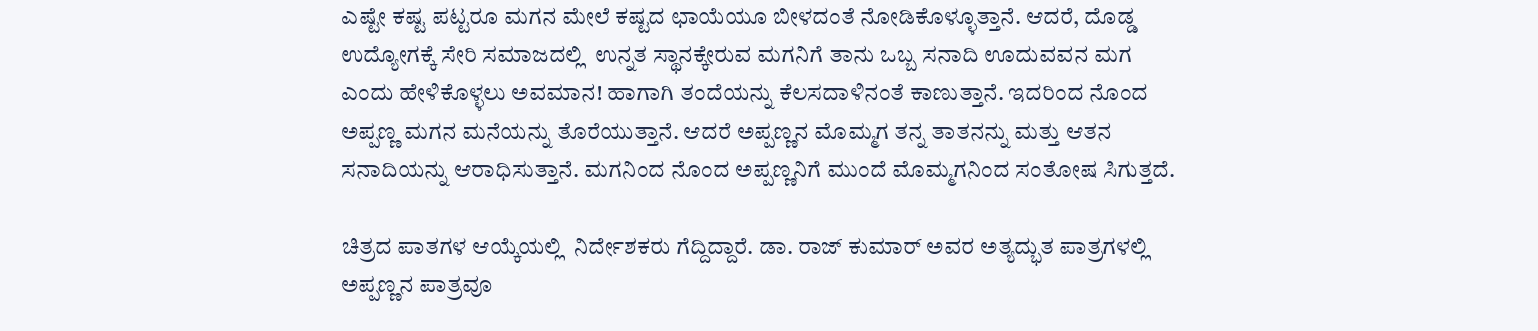ಎಷ್ಟೇ ಕಷ್ಟ ಪಟ್ಟರೂ ಮಗನ ಮೇಲೆ ಕಷ್ಟದ ಛಾಯೆಯೂ ಬೀಳದಂತೆ ನೋಡಿಕೊಳ್ಳೂತ್ತಾನೆ. ಆದರೆ, ದೊಡ್ಡ ಉದ್ಯೋಗಕ್ಕೆ ಸೇರಿ ಸಮಾಜದಲ್ಲಿ  ಉನ್ನತ ಸ್ಥಾನಕ್ಕೇರುವ ಮಗನಿಗೆ ತಾನು ಒಬ್ಬ ಸನಾದಿ ಊದುವವನ ಮಗ ಎಂದು ಹೇಳಿಕೊಳ್ಳಲು ಅವಮಾನ! ಹಾಗಾಗಿ ತಂದೆಯನ್ನು ಕೆಲಸದಾಳಿನಂತೆ ಕಾಣುತ್ತಾನೆ. ಇದರಿಂದ ನೊಂದ ಅಪ್ಪಣ್ಣ ಮಗನ ಮನೆಯನ್ನು ತೊರೆಯುತ್ತಾನೆ. ಆದರೆ ಅಪ್ಪಣ್ಣನ ಮೊಮ್ಮಗ ತನ್ನ ತಾತನನ್ನು ಮತ್ತು ಆತನ ಸನಾದಿಯನ್ನು ಆರಾಧಿಸುತ್ತಾನೆ. ಮಗನಿಂದ ನೊಂದ ಅಪ್ಪಣ್ಣನಿಗೆ ಮುಂದೆ ಮೊಮ್ಮಗನಿಂದ ಸಂತೋಷ ಸಿಗುತ್ತದೆ.

ಚಿತ್ರದ ಪಾತಗಳ ಆಯ್ಕೆಯಲ್ಲಿ  ನಿರ್ದೇಶಕರು ಗೆದ್ದಿದ್ದಾರೆ. ಡಾ. ರಾಜ್ ಕುಮಾರ್ ಅವರ ಅತ್ಯದ್ಭುತ ಪಾತ್ರಗಳಲ್ಲಿ ಅಪ್ಪಣ್ಣನ ಪಾತ್ರವೂ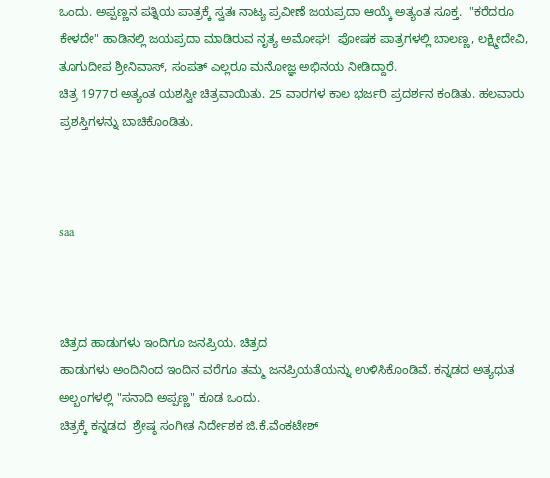ಒಂದು. ಅಪ್ಪಣ್ಣನ ಪತ್ನಿಯ ಪಾತ್ರಕ್ಕೆ ಸ್ವತಃ ನಾಟ್ಯ ಪ್ರವೀಣೆ ಜಯಪ್ರದಾ ಆಯ್ಕೆ ಅತ್ಯಂತ ಸೂಕ್ತ.  "ಕರೆದರೂ ಕೇಳದೇ" ಹಾಡಿನಲ್ಲಿ ಜಯಪ್ರದಾ ಮಾಡಿರುವ ನೃತ್ಯ ಅಮೋಘ!  ಪೋಷಕ ಪಾತ್ರಗಳಲ್ಲಿ ಬಾಲಣ್ಣ, ಲಕ್ಷ್ಮೀದೇವಿ, ತೂಗುದೀಪ ಶ್ರೀನಿವಾಸ್, ಸಂಪತ್ ಎಲ್ಲರೂ ಮನೋಜ್ಞ ಅಭಿನಯ ನೀಡಿದ್ದಾರೆ.
ಚಿತ್ರ 1977ರ ಅತ್ಯಂತ ಯಶಸ್ವೀ ಚಿತ್ರವಾಯಿತು. 25 ವಾರಗಳ ಕಾಲ ಭರ್ಜರಿ ಪ್ರದರ್ಶನ ಕಂಡಿತು. ಹಲವಾರು ಪ್ರಶಸ್ತಿಗಳನ್ನು ಬಾಚಿಕೊಂಡಿತು.



saa



ಚಿತ್ರದ ಹಾಡುಗಳು ಇಂದಿಗೂ ಜನಪ್ರಿಯ. ಚಿತ್ರದ
ಹಾಡುಗಳು ಅಂದಿನಿಂದ ಇಂದಿನ ವರೆಗೂ ತಮ್ಮ ಜನಪ್ರಿಯತೆಯನ್ನು ಉಳಿಸಿಕೊಂಡಿವೆ. ಕನ್ನಡದ ಅತ್ಯಧುತ ಅಲ್ಬಂಗಳಲ್ಲಿ "ಸನಾದಿ ಅಪ್ಪಣ್ಣ" ಕೂಡ ಒಂದು.
ಚಿತ್ರಕ್ಕೆ ಕನ್ನಡದ  ಶ್ರೇಷ್ಠ ಸಂಗೀತ ನಿರ್ದೇಶಕ ಜಿ.ಕೆ.ವೆಂಕಟೇಶ್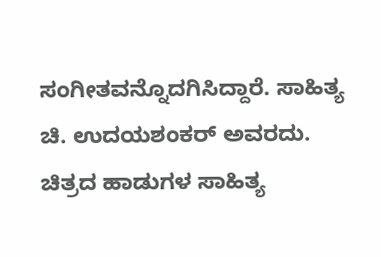ಸಂಗೀತವನ್ನೊದಗಿಸಿದ್ದಾರೆ. ಸಾಹಿತ್ಯ ಚಿ. ಉದಯಶಂಕರ್ ಅವರದು. ಚಿತ್ರದ ಹಾಡುಗಳ ಸಾಹಿತ್ಯ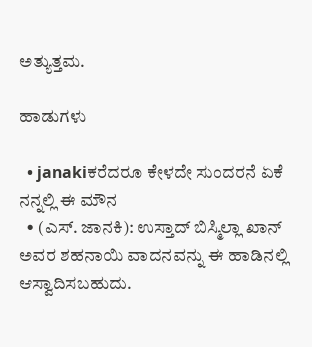ಅತ್ಯುತ್ತಮ.

ಹಾಡುಗಳು

  • janakiಕರೆದರೂ ಕೇಳದೇ ಸುಂದರನೆ ಏಕೆ ನನ್ನಲ್ಲಿ ಈ ಮೌನ
  • (ಎಸ್. ಜಾನಕಿ): ಉಸ್ತಾದ್ ಬಿಸ್ಮಿಲ್ಲಾ ಖಾನ್ ಅವರ ಶಹನಾಯಿ ವಾದನವನ್ನು ಈ ಹಾಡಿನಲ್ಲಿ ಆಸ್ವಾದಿಸಬಹುದು.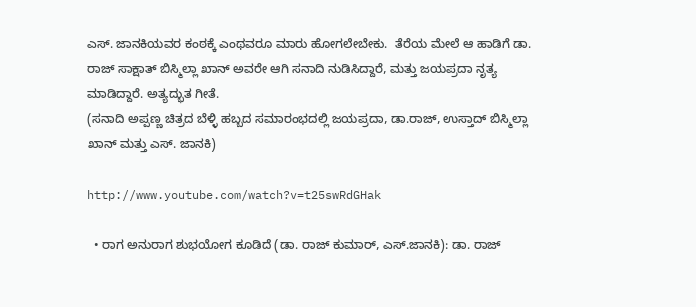ಎಸ್. ಜಾನಕಿಯವರ ಕಂಠಕ್ಕೆ ಎಂಥವರೂ ಮಾರು ಹೋಗಲೇಬೇಕು.  ತೆರೆಯ ಮೇಲೆ ಆ ಹಾಡಿಗೆ ಡಾ. ರಾಜ್ ಸಾಕ್ಷಾತ್ ಬಿಸ್ಮಿಲ್ಲಾ ಖಾನ್ ಅವರೇ ಆಗಿ ಸನಾದಿ ನುಡಿಸಿದ್ದಾರೆ, ಮತ್ತು ಜಯಪ್ರದಾ ನೃತ್ಯ ಮಾಡಿದ್ದಾರೆ. ಅತ್ಯದ್ಭುತ ಗೀತೆ.
(ಸನಾದಿ ಅಪ್ಪಣ್ಣ ಚಿತ್ರದ ಬೆಳ್ಳಿ ಹಬ್ಬದ ಸಮಾರಂಭದಲ್ಲಿ ಜಯಪ್ರದಾ, ಡಾ.ರಾಜ್, ಉಸ್ತಾದ್ ಬಿಸ್ಮಿಲ್ಲಾ ಖಾನ್ ಮತ್ತು ಎಸ್. ಜಾನಕಿ)

http://www.youtube.com/watch?v=t25swRdGHak

  • ರಾಗ ಅನುರಾಗ ಶುಭಯೋಗ ಕೂಡಿದೆ (ಡಾ. ರಾಜ್ ಕುಮಾರ್, ಎಸ್.ಜಾನಕಿ): ಡಾ. ರಾಜ್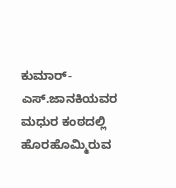ಕುಮಾರ್-ಎಸ್.ಜಾನಕಿಯವರ ಮಧುರ ಕಂಠದಲ್ಲಿ ಹೊರಹೊಮ್ಮಿರುವ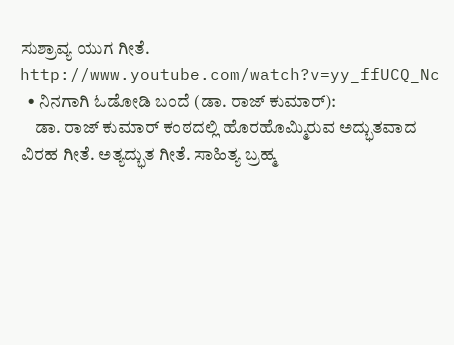ಸುಶ್ರಾವ್ಯ ಯುಗ ಗೀತೆ. http://www.youtube.com/watch?v=yy_ffUCQ_Nc
  • ನಿನಗಾಗಿ ಓಡೋಡಿ ಬಂದೆ (ಡಾ. ರಾಜ್ ಕುಮಾರ್):
    ಡಾ. ರಾಜ್ ಕುಮಾರ್ ಕಂಠದಲ್ಲಿ ಹೊರಹೊಮ್ಮಿರುವ ಅದ್ಭುತವಾದ ವಿರಹ ಗೀತೆ. ಅತ್ಯದ್ಭುತ ಗೀತೆ. ಸಾಹಿತ್ಯ ಬ್ರಹ್ಮ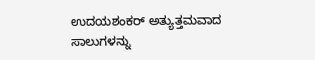ಉದಯಶಂಕರ್ ಅತ್ಯುತ್ತಮವಾದ ಸಾಲುಗಳನ್ನು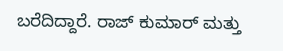ಬರೆದಿದ್ದಾರೆ. ರಾಜ್ ಕುಮಾರ್ ಮತ್ತು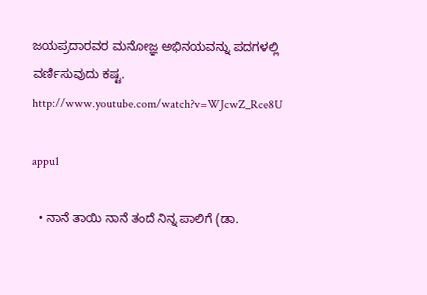ಜಯಪ್ರದಾರವರ ಮನೋಜ್ಞ ಅಭಿನಯವನ್ನು ಪದಗಳಲ್ಲಿ ವರ್ಣಿಸುವುದು ಕಷ್ಟ. http://www.youtube.com/watch?v=WJcwZ_Rce8U

appu1

  • ನಾನೆ ತಾಯಿ ನಾನೆ ತಂದೆ ನಿನ್ನ ಪಾಲಿಗೆ (ಡಾ.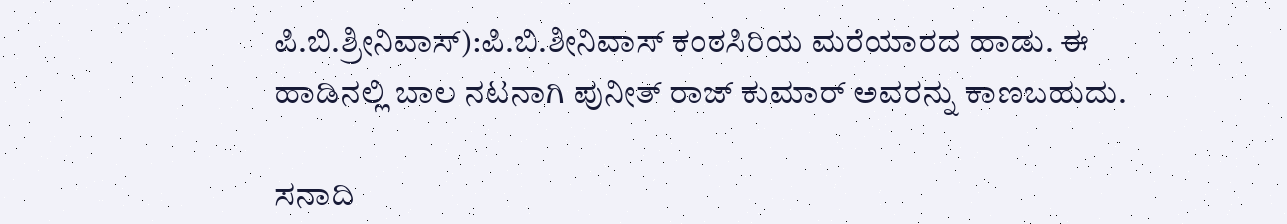ಪಿ.ಬಿ.ಶ್ರೀನಿವಾಸ್):ಪಿ.ಬಿ.ಶೀನಿವಾಸ್ ಕಂಠಸಿರಿಯ ಮರೆಯಾರದ ಹಾಡು. ಈ ಹಾಡಿನಲ್ಲಿ ಬಾಲ ನಟನಾಗಿ ಪುನೀತ್ ರಾಜ್ ಕುಮಾರ್ ಅವರನ್ನು ಕಾಣಬಹುದು.

ಸನಾದಿ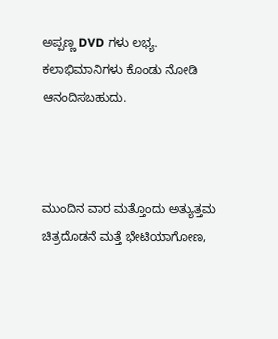ಅಪ್ಪಣ್ಣ DVD ಗಳು ಲಭ್ಯ. ಕಲಾಭಿಮಾನಿಗಳು ಕೊಂಡು ನೋಡಿ ಆನಂದಿಸಬಹುದು.



ಮುಂದಿನ ವಾರ ಮತ್ತೊಂದು ಅತ್ಯುತ್ತಮ ಚಿತ್ರದೊಡನೆ ಮತ್ತೆ ಭೇಟಿಯಾಗೋಣ,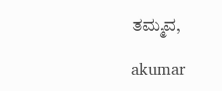ತಮ್ಮವ,

akumar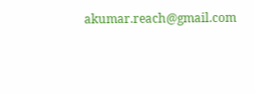akumar.reach@gmail.com